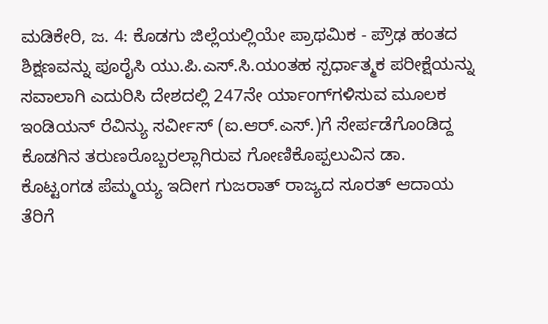ಮಡಿಕೇರಿ, ಜ. 4: ಕೊಡಗು ಜಿಲ್ಲೆಯಲ್ಲಿಯೇ ಪ್ರಾಥಮಿಕ - ಪ್ರೌಢ ಹಂತದ ಶಿಕ್ಷಣವನ್ನು ಪೂರೈಸಿ ಯು.ಪಿ.ಎಸ್.ಸಿ.ಯಂತಹ ಸ್ಪರ್ಧಾತ್ಮಕ ಪರೀಕ್ಷೆಯನ್ನು ಸವಾಲಾಗಿ ಎದುರಿಸಿ ದೇಶದಲ್ಲಿ 247ನೇ ರ್ಯಾಂಗ್‍ಗಳಿಸುವ ಮೂಲಕ ಇಂಡಿಯನ್ ರೆವಿನ್ಯು ಸರ್ವೀಸ್ (ಐ.ಆರ್.ಎಸ್.)ಗೆ ಸೇರ್ಪಡೆಗೊಂಡಿದ್ದ ಕೊಡಗಿನ ತರುಣರೊಬ್ಬರಲ್ಲಾಗಿರುವ ಗೋಣಿಕೊಪ್ಪಲುವಿನ ಡಾ. ಕೊಟ್ಟಂಗಡ ಪೆಮ್ಮಯ್ಯ ಇದೀಗ ಗುಜರಾತ್ ರಾಜ್ಯದ ಸೂರತ್ ಆದಾಯ ತೆರಿಗೆ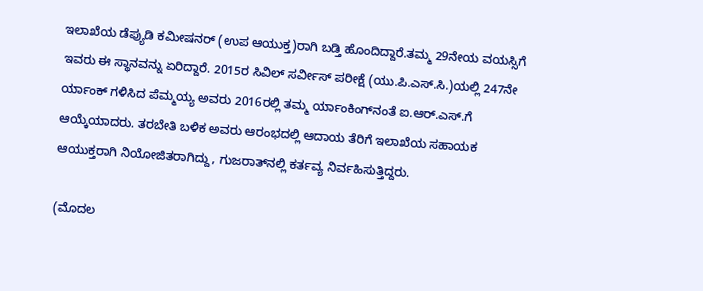ಇಲಾಖೆಯ ಡೆಪ್ಯುಡಿ ಕಮೀಷನರ್ (ಉಪ ಆಯುಕ್ತ)ರಾಗಿ ಬಡ್ತಿ ಹೊಂದಿದ್ದಾರೆ.ತಮ್ಮ 29ನೇಯ ವಯಸ್ಸಿಗೆ ಇವರು ಈ ಸ್ಥಾನವನ್ನು ಏರಿದ್ದಾರೆ. 2015ರ ಸಿವಿಲ್ ಸರ್ವೀಸ್ ಪರೀಕ್ಷೆ (ಯು.ಪಿ.ಎಸ್.ಸಿ.)ಯಲ್ಲಿ 247ನೇ ರ್ಯಾಂಕ್ ಗಳಿಸಿದ ಪೆಮ್ಮಯ್ಯ ಅವರು 2016ರಲ್ಲಿ ತಮ್ಮ ರ್ಯಾಂಕಿಂಗ್‍ನಂತೆ ಐ.ಆರ್.ಎಸ್.ಗೆ ಆಯ್ಕೆಯಾದರು. ತರಬೇತಿ ಬಳಿಕ ಅವರು ಆರಂಭದಲ್ಲಿ ಆದಾಯ ತೆರಿಗೆ ಇಲಾಖೆಯ ಸಹಾಯಕ ಆಯುಕ್ತರಾಗಿ ನಿಯೋಜಿತರಾಗಿದ್ದು, ಗುಜರಾತ್‍ನಲ್ಲಿ ಕರ್ತವ್ಯ ನಿರ್ವಹಿಸುತ್ತಿದ್ದರು.

(ಮೊದಲ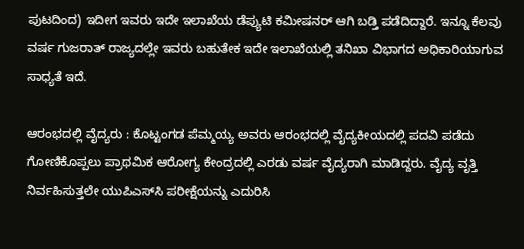ಪುಟದಿಂದ) ಇದೀಗ ಇವರು ಇದೇ ಇಲಾಖೆಯ ಡೆಪ್ಯುಟಿ ಕಮೀಷನರ್ ಆಗಿ ಬಡ್ತಿ ಪಡೆದಿದ್ದಾರೆ. ಇನ್ನೂ ಕೆಲವು ವರ್ಷ ಗುಜರಾತ್ ರಾಜ್ಯದಲ್ಲೇ ಇವರು ಬಹುತೇಕ ಇದೇ ಇಲಾಖೆಯಲ್ಲಿ ತನಿಖಾ ವಿಭಾಗದ ಅಧಿಕಾರಿಯಾಗುವ ಸಾಧ್ಯತೆ ಇದೆ.

ಆರಂಭದಲ್ಲಿ ವೈದ್ಯರು : ಕೊಟ್ಟಂಗಡ ಪೆಮ್ಮಯ್ಯ ಅವರು ಆರಂಭದಲ್ಲಿ ವೈದ್ಯಕೀಯದಲ್ಲಿ ಪದವಿ ಪಡೆದು ಗೋಣಿಕೊಪ್ಪಲು ಪ್ರಾಥಮಿಕ ಆರೋಗ್ಯ ಕೇಂದ್ರದಲ್ಲಿ ಎರಡು ವರ್ಷ ವೈದ್ಯರಾಗಿ ಮಾಡಿದ್ದರು. ವೈದ್ಯ ವೃತ್ತಿ ನಿರ್ವಹಿಸುತ್ತಲೇ ಯುಪಿಎಸ್‍ಸಿ ಪರೀಕ್ಷೆಯನ್ನು ಎದುರಿಸಿ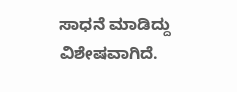ಸಾಧನೆ ಮಾಡಿದ್ದು ವಿಶೇಷವಾಗಿದೆ.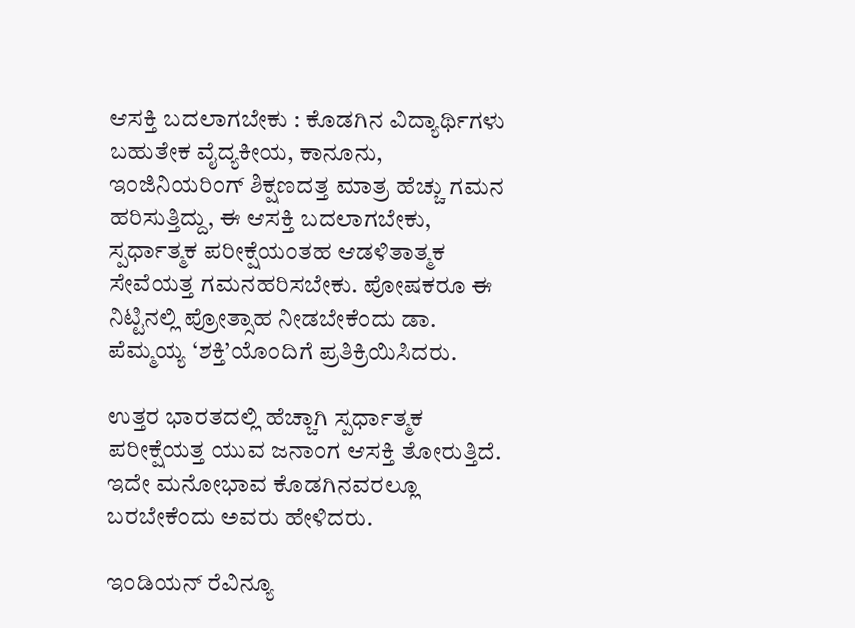ಆಸಕ್ತಿ ಬದಲಾಗಬೇಕು : ಕೊಡಗಿನ ವಿದ್ಯಾರ್ಥಿಗಳು ಬಹುತೇಕ ವೈದ್ಯಕೀಯ, ಕಾನೂನು, ಇಂಜಿನಿಯರಿಂಗ್ ಶಿಕ್ಷಣದತ್ತ ಮಾತ್ರ ಹೆಚ್ಚು ಗಮನ ಹರಿಸುತ್ತಿದ್ದು, ಈ ಆಸಕ್ತಿ ಬದಲಾಗಬೇಕು, ಸ್ಪರ್ಧಾತ್ಮಕ ಪರೀಕ್ಷೆಯಂತಹ ಆಡಳಿತಾತ್ಮಕ ಸೇವೆಯತ್ತ ಗಮನಹರಿಸಬೇಕು. ಪೋಷಕರೂ ಈ ನಿಟ್ಟಿನಲ್ಲಿ ಪ್ರೋತ್ಸಾಹ ನೀಡಬೇಕೆಂದು ಡಾ. ಪೆಮ್ಮಯ್ಯ ‘ಶಕ್ತಿ’ಯೊಂದಿಗೆ ಪ್ರತಿಕ್ರಿಯಿಸಿದರು.

ಉತ್ತರ ಭಾರತದಲ್ಲಿ ಹೆಚ್ಚಾಗಿ ಸ್ಪರ್ಧಾತ್ಮಕ ಪರೀಕ್ಷೆಯತ್ತ ಯುವ ಜನಾಂಗ ಆಸಕ್ತಿ ತೋರುತ್ತಿದೆ. ಇದೇ ಮನೋಭಾವ ಕೊಡಗಿನವರಲ್ಲೂ ಬರಬೇಕೆಂದು ಅವರು ಹೇಳಿದರು.

ಇಂಡಿಯನ್ ರೆವಿನ್ಯೂ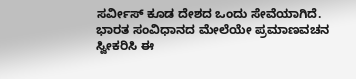ಸರ್ವೀಸ್ ಕೂಡ ದೇಶದ ಒಂದು ಸೇವೆಯಾಗಿದೆ. ಭಾರತ ಸಂವಿಧಾನದ ಮೇಲೆಯೇ ಪ್ರಮಾಣವಚನ ಸ್ವೀಕರಿಸಿ ಈ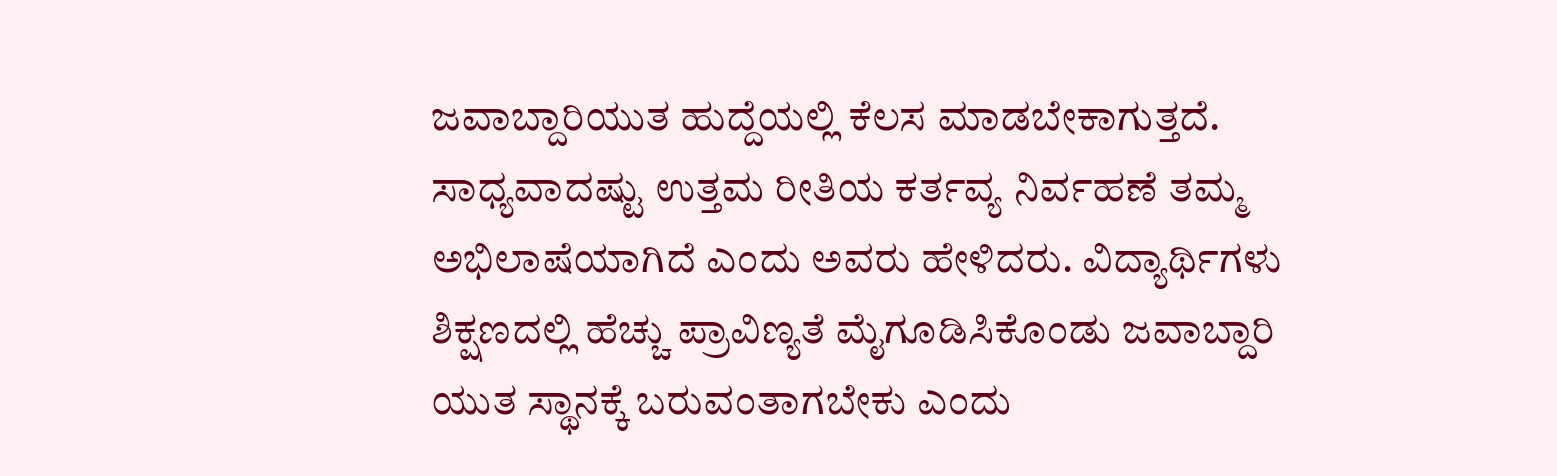ಜವಾಬ್ದಾರಿಯುತ ಹುದ್ದೆಯಲ್ಲಿ ಕೆಲಸ ಮಾಡಬೇಕಾಗುತ್ತದೆ. ಸಾಧ್ಯವಾದಷ್ಟು ಉತ್ತಮ ರೀತಿಯ ಕರ್ತವ್ಯ ನಿರ್ವಹಣೆ ತಮ್ಮ ಅಭಿಲಾಷೆಯಾಗಿದೆ ಎಂದು ಅವರು ಹೇಳಿದರು. ವಿದ್ಯಾರ್ಥಿಗಳು ಶಿಕ್ಷಣದಲ್ಲಿ ಹೆಚ್ಚು ಪ್ರಾವಿಣ್ಯತೆ ಮೈಗೂಡಿಸಿಕೊಂಡು ಜವಾಬ್ದಾರಿ ಯುತ ಸ್ಥಾನಕ್ಕೆ ಬರುವಂತಾಗಬೇಕು ಎಂದು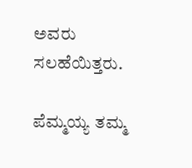ಅವರು ಸಲಹೆಯಿತ್ತರು.

ಪೆಮ್ಮಯ್ಯ ತಮ್ಮ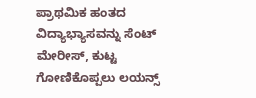ಪ್ರಾಥಮಿಕ ಹಂತದ ವಿದ್ಯಾಭ್ಯಾಸವನ್ನು ಸೆಂಟ್ ಮೇರೀಸ್, ಕುಟ್ಟ ಗೋಣಿಕೊಪ್ಪಲು ಲಯನ್ಸ್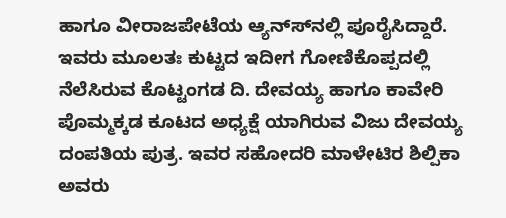ಹಾಗೂ ವೀರಾಜಪೇಟೆಯ ಆ್ಯನ್ಸ್‍ನಲ್ಲಿ ಪೂರೈಸಿದ್ದಾರೆ. ಇವರು ಮೂಲತಃ ಕುಟ್ಟದ ಇದೀಗ ಗೋಣಿಕೊಪ್ಪದಲ್ಲಿ ನೆಲೆಸಿರುವ ಕೊಟ್ಟಂಗಡ ದಿ. ದೇವಯ್ಯ ಹಾಗೂ ಕಾವೇರಿ ಪೊಮ್ಮಕ್ಕಡ ಕೂಟದ ಅಧ್ಯಕ್ಷೆ ಯಾಗಿರುವ ವಿಜು ದೇವಯ್ಯ ದಂಪತಿಯ ಪುತ್ರ. ಇವರ ಸಹೋದರಿ ಮಾಳೇಟಿರ ಶಿಲ್ಪಿಕಾ ಅವರು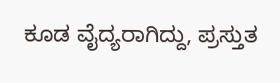ಕೂಡ ವೈದ್ಯರಾಗಿದ್ದು, ಪ್ರಸ್ತುತ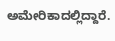ಅಮೇರಿಕಾದಲ್ಲಿದ್ದಾರೆ.